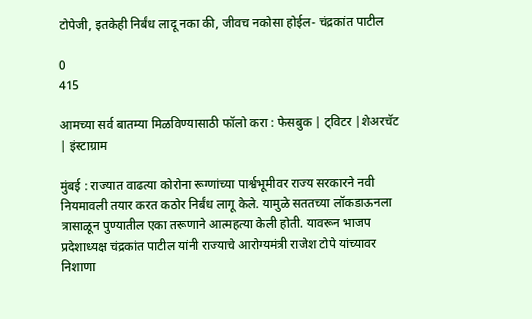टोपेजी, इतकेही निर्बंध लादू नका की, जीवच नकोसा होईल- चंद्रकांत पाटील

0
415

आमच्या सर्व बातम्या मिळविण्यासाठी फॉलो करा : फेसबुक | ट्विटर |शेअरचॅट | इंस्टाग्राम

मुंबई : राज्यात वाढत्या कोरोना रूग्णांच्या पार्श्वभूमीवर राज्य सरकारने नवी नियमावली तयार करत कठोर निर्बंध लागू केले. यामुळे सततच्या लॉकडाऊनला त्रासाळून पुण्यातील एका तरूणाने आत्महत्या केली होती. यावरून भाजप प्रदेशाध्यक्ष चंद्रकांत पाटील यांनी राज्याचे आरोग्यमंत्री राजेश टोपे यांच्यावर निशाणा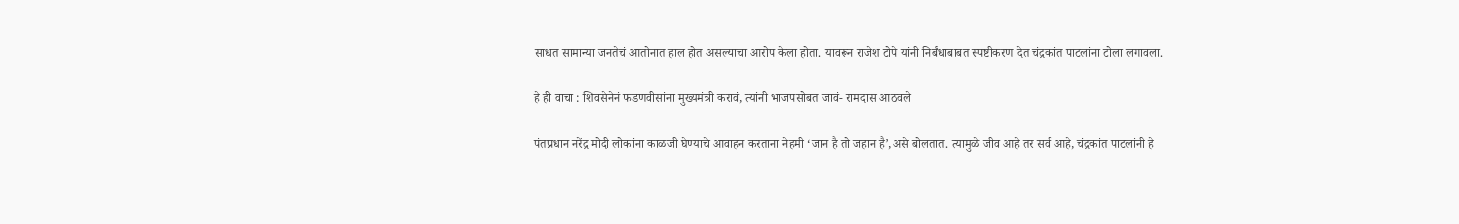साधत सामान्या जनतेचं आतोनात हाल होत असल्याचा आरोप केला होता. यावरून राजेश टोपे यांनी निर्बंधाबाबत स्पष्टीकरण देत चंद्रकांत पाटलांना टोला लगावला.

हे ही वाचा : शिवसेनेनं फडणवीसांना मुख्यमंत्री करावं, त्यांनी भाजपसोबत जावं- रामदास आठवले

पंतप्रधान नरेंद्र मोदी लोकांना काळजी घेण्याचे आवाहन करताना नेहमी ‘जान है तो जहान है’,असे बोलतात. त्यामुळे जीव आहे तर सर्व आहे, चंद्रकांत पाटलांनी हे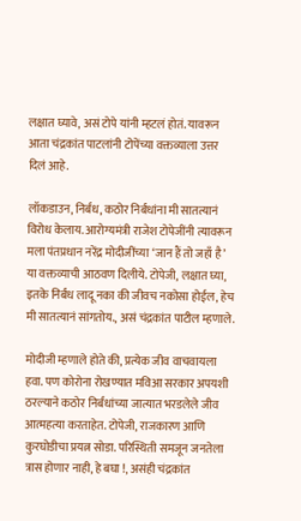लक्षात घ्यावे, असं टोपे यांनी म्हटलं होतं. यावरून आता चंद्रकांत पाटलांनी टोपेंच्या वक्तव्याला उत्तर दिलं आहे.

लॉकडाउन, निर्बंध, कठोर निर्बंधांना मी सातत्यानं विरोध केलाय. आरोग्यमंत्री राजेश टोपेजींनी त्यावरून मला पंतप्रधान नरेंद्र मोदीजींच्या ‘जान हैं तो जहाँ है’ या वक्तव्याची आठवण दिलीये. टोपेजी, लक्षात घ्या, इतके निर्बंध लादू नका की जीवच नकोसा होईल, हेच मी सातत्यानं सांगतोय., असं चंद्रकांत पाटील म्हणाले.

मोदीजी म्हणाले होते की, प्रत्येक जीव वाचवायला हवा. पण कोरोना रोखण्यात मविआ सरकार अपयशी ठरल्याने कठोर निर्बंधांच्या जात्यात भरडलेले जीव आत्महत्या करताहेत. टोपेजी, राजकारण आणि कुरघोडीचा प्रयत्न सोडा. परिस्थिती समजून जनतेला त्रास होणार नाही, हे बघा !, असंही चंद्रकांत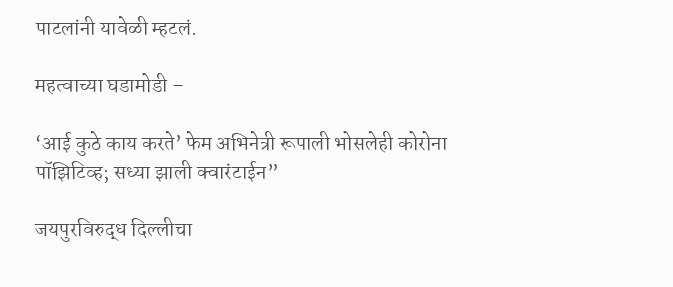पाटलांनी यावेळी म्हटलं.

महत्वाच्या घडामोडी –

‘आई कुठे काय करते’ फेम अभिनेत्री रूपाली भोसलेही कोरोना पॉझिटिव्ह; सध्या झाली क्वारंटाईन”

जयपुरविरुद्ध दिल्लीचा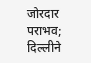जोरदार पराभव; दिल्लीने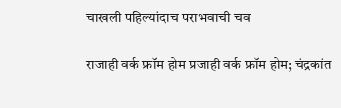चाखली पहिल्यांदाच पराभवाची चव

राजाही वर्क फ्रॉम होम प्रजाही वर्क फ्रॉम होम; चंद्रकांत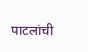पाटलांची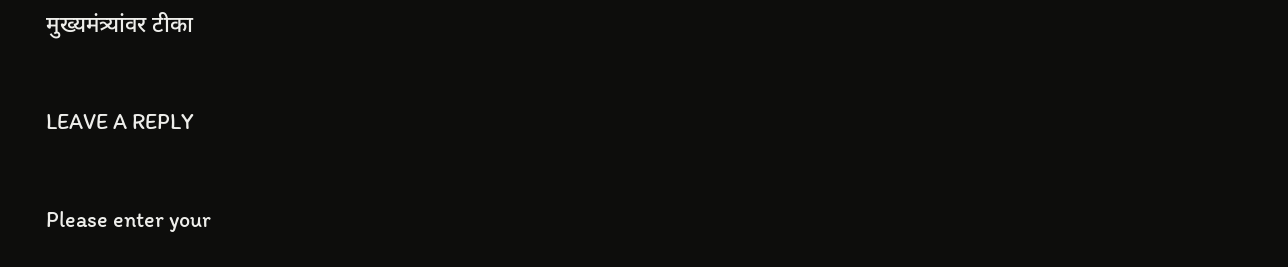मुख्यमंत्र्यांवर टीका

LEAVE A REPLY

Please enter your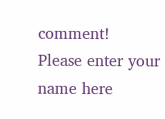comment!
Please enter your name here